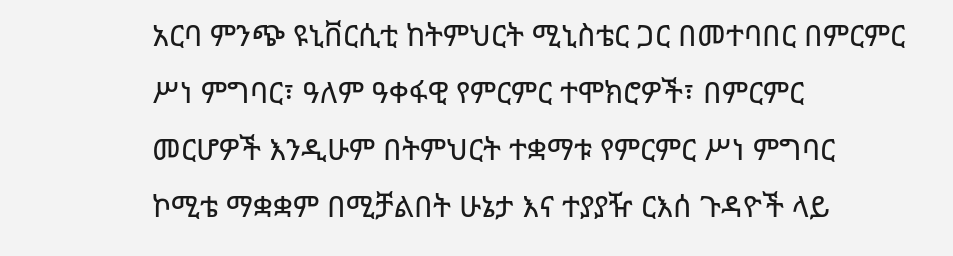አርባ ምንጭ ዩኒቨርሲቲ ከትምህርት ሚኒስቴር ጋር በመተባበር በምርምር ሥነ ምግባር፣ ዓለም ዓቀፋዊ የምርምር ተሞክሮዎች፣ በምርምር መርሆዎች እንዲሁም በትምህርት ተቋማቱ የምርምር ሥነ ምግባር ኮሚቴ ማቋቋም በሚቻልበት ሁኔታ እና ተያያዥ ርእሰ ጉዳዮች ላይ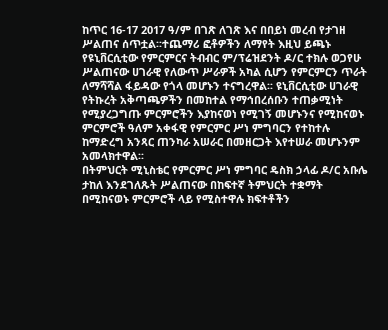ከጥር 16-17 2017 ዓ/ም በገጽ ለገጽ እና በበይነ መረብ የታገዘ ሥልጠና ሰጥቷል፡፡ተጨማሪ ፎቶዎችን ለማየት እዚህ ይጫኑ
የዩኒቨርሲቲው የምርምርና ትብብር ም/ፕሬዝደንት ዶ/ር ተክሉ ወጋየሁ ሥልጠናው ሀገራዊ የለውጥ ሥራዎች አካል ሲሆን የምርምርን ጥራት ለማሻሻል ፋይዳው የጎላ መሆኑን ተናግረዋል፡፡ ዩኒቨርሲቲው ሀገራዊ የትኩረት አቅጣጫዎችን በመከተል የማኅበረሰቡን ተጠቃሚነት የሚያረጋግጡ ምርምሮችን እያከናወነ የሚገኝ መሆኑንና የሚከናወኑ ምርምሮች ዓለም አቀፋዊ የምርምር ሥነ ምግባርን የተከተሉ ከማድረግ አንጻር ጠንካራ አሠራር በመዘርጋት እየተሠራ መሆኑንም አመላክተዋል፡፡
በትምህርት ሚኒስቴር የምርምር ሥነ ምግባር ዴስክ ኃላፊ ዶ/ር አቡሌ ታከለ እንደገለጹት ሥልጠናው በከፍተኛ ትምህርት ተቋማት በሚከናወኑ ምርምሮች ላይ የሚስተዋሉ ክፍተቶችን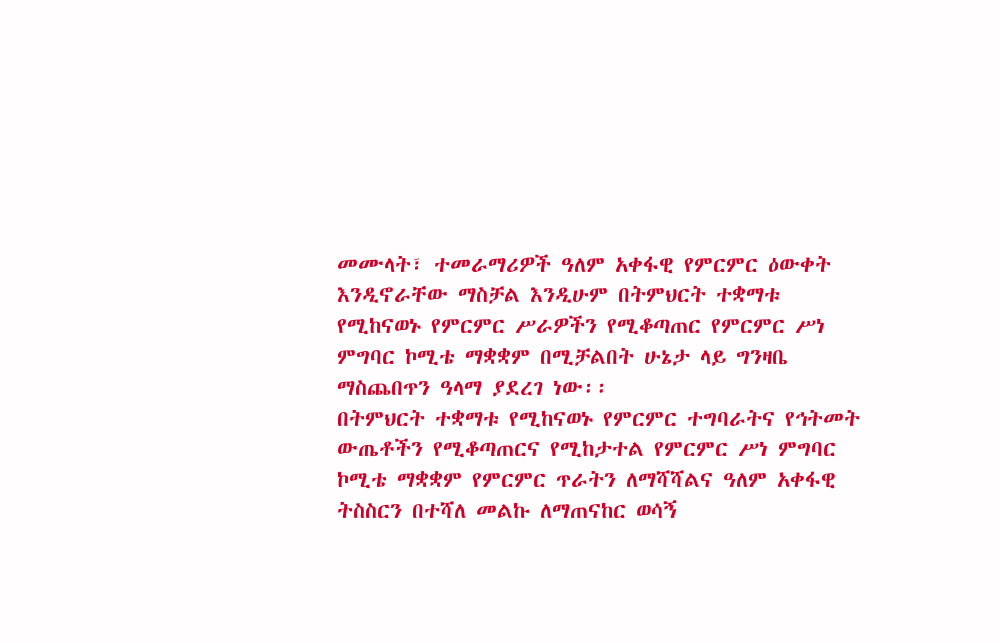መሙላት፣ ተመራማሪዎች ዓለም አቀፋዊ የምርምር ዕውቀት እንዲኖራቸው ማስቻል እንዲሁም በትምህርት ተቋማቱ የሚከናወኑ የምርምር ሥራዎችን የሚቆጣጠር የምርምር ሥነ ምግባር ኮሚቴ ማቋቋም በሚቻልበት ሁኔታ ላይ ግንዛቤ ማስጨበጥን ዓላማ ያደረገ ነው፡፡
በትምህርት ተቋማቱ የሚከናወኑ የምርምር ተግባራትና የኅትመት ውጤቶችን የሚቆጣጠርና የሚከታተል የምርምር ሥነ ምግባር ኮሚቴ ማቋቋም የምርምር ጥራትን ለማሻሻልና ዓለም አቀፋዊ ትስስርን በተሻለ መልኩ ለማጠናከር ወሳኝ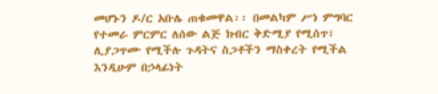መሆኑን ዶ/ር አቡሌ ጠቁመዋል፡፡ በመልካም ሥነ ምግባር የተመራ ምርምር ለሰው ልጅ ክብር ቅድሚያ የሚሰጥ፣ ሊያጋጥሙ የሚችሉ ጉዳትና ስጋቶችን ማስቀረት የሚችል እንዲሁም በኃላፊነት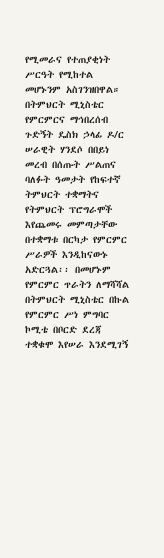የሚመራና የተጠያቂነት ሥርዓት የሚከተል መሆኑንም አስገንዝበዋል።
በትምህርት ሚኒስቴር የምርምርና ማኅበረሰብ ጉድኝት ዴስክ ኃላፊ ዶ/ር ሠራዊት ሃንደሶ በበይነ መረብ በሰጡት ሥልጠና ባለፉት ዓመታት የከፍተኛ ትምህርት ተቋማትና የትምህርት ፕሮግራሞች እየጨመሩ መምጣታቸው በተቋማቱ በርካታ የምርምር ሥራዎች እንዲከናውኑ አድርጓል፡፡ በመሆኑም የምርምር ጥራትን ለማሻሻል በትምህርት ሚኒስቴር በኩል የምርምር ሥነ ምግባር ኮሚቴ በቦርድ ደረጃ ተቋቁሞ እየሠራ እንደሚገኝ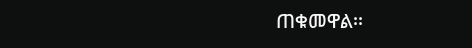ጠቁመዋል፡፡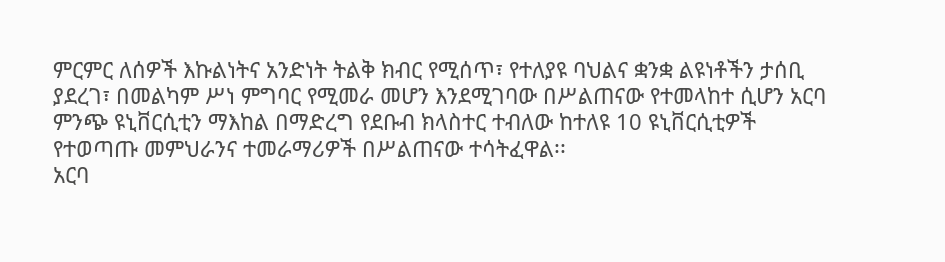ምርምር ለሰዎች እኩልነትና አንድነት ትልቅ ክብር የሚሰጥ፣ የተለያዩ ባህልና ቋንቋ ልዩነቶችን ታሰቢ ያደረገ፣ በመልካም ሥነ ምግባር የሚመራ መሆን እንደሚገባው በሥልጠናው የተመላከተ ሲሆን አርባ ምንጭ ዩኒቨርሲቲን ማእከል በማድረግ የደቡብ ክላስተር ተብለው ከተለዩ 10 ዩኒቨርሲቲዎች የተወጣጡ መምህራንና ተመራማሪዎች በሥልጠናው ተሳትፈዋል፡፡
አርባ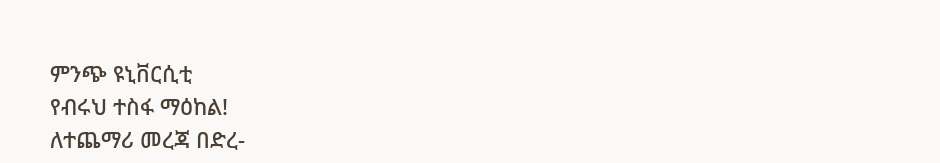ምንጭ ዩኒቨርሲቲ
የብሩህ ተስፋ ማዕከል!
ለተጨማሪ መረጃ በድረ-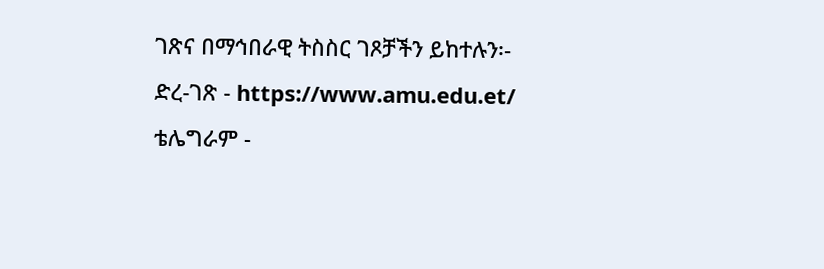ገጽና በማኅበራዊ ትስስር ገጾቻችን ይከተሉን፡-
ድረ-ገጽ - https://www.amu.edu.et/
ቴሌግራም -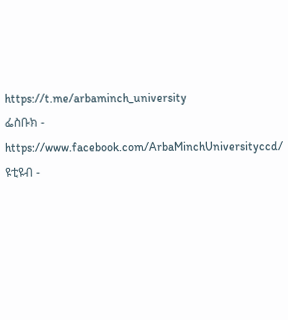https://t.me/arbaminch_university
ፌስቡክ - https://www.facebook.com/ArbaMinchUniversityccd/
ዩቲዩብ -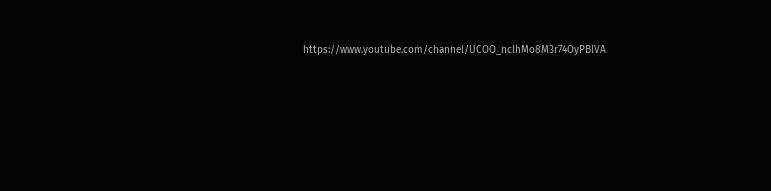https://www.youtube.com/channel/UCOO_nclhMo8M3r74OyPBlVA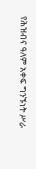የሕዝብና ዓለም አቀፍ ግንኙነት ሥራ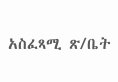አስፈጻሚ ጽ/ቤት